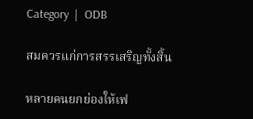Category  |  ODB

สมควรแก่การสรรเสริญทั้งสิ้น

หลายคนยกย่องให้เฟ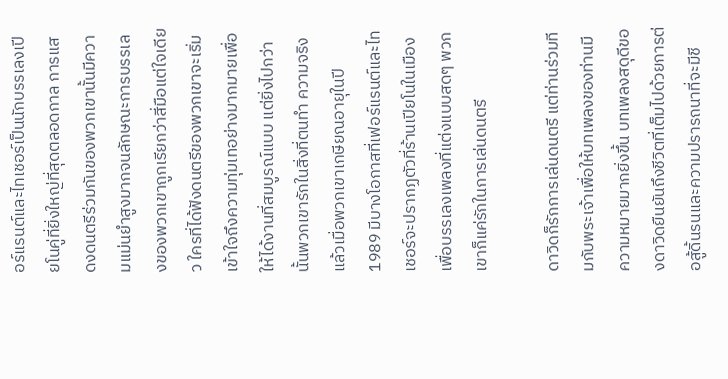อร์แรนต์และไทเชอร์เป็นนักบรรเลงเปียโนคู่ที่ยิ่งใหญ่ที่สุดตลอดกาล การแสดงดนตรีร่วมกันของพวกเขานั้นมีความแม่นยำสูงมากจนลักษณะการบรรเลงของพวกเขาถูกเรียกว่าสี่มือแต่ใจเดียว ใครที่ได้ฟังดนตรีของพวกเขาจะเริ่มเข้าใจถึงความทุ่มเทอย่างมากมายเพื่อให้ได้งานที่สมบูรณ์แบบ แต่ยิ่งไปกว่านั้นพวกเขารักในสิ่งที่ตนทำ ความจริงแล้วเมื่อพวกเขาเกษียณอายุในปี 1989 มีบางโอกาสที่เฟอร์แรนต์และไทเชอร์จะปรากฏตัวที่ร้านเปียโนในเมืองเพื่อบรรเลงเพลงที่แต่งแบบสดๆ พวกเขาก็แค่รักในการเล่นดนตรี

ดาวิดก็รักการเล่นดนตรี แต่ท่านร่วมทีมกับพระเจ้าเพื่อให้บทเพลงของท่านมีความหมายมากยิ่งขึ้น บทเพลงสดุดีของดาวิดยืนยันถึงชีวิตที่เต็มไปด้วยการต่อสู้ดิ้นรนและความปรารถนาที่จะมีชี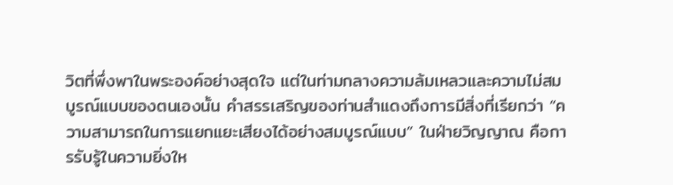วิตที่พึ่งพาในพระองค์อย่างสุดใจ แต่ในท่ามกลางความล้มเหลวและความไม่สมบูรณ์แบบของตนเองนั้น คำสรรเสริญของท่านสำแดงถึงการมีสิ่งที่เรียกว่า “ความสามารถในการแยกแยะเสียงได้อย่างสมบูรณ์แบบ” ในฝ่ายวิญญาณ คือการรับรู้ในความยิ่งให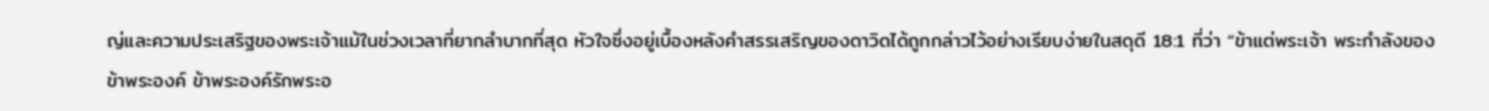ญ่และความประเสริฐของพระเจ้าแม้ในช่วงเวลาที่ยากลำบากที่สุด หัวใจซึ่งอยู่เบื้องหลังคำสรรเสริญของดาวิดได้ถูกกล่าวไว้อย่างเรียบง่ายในสดุดี 18:1 ที่ว่า “ข้าแต่พระเจ้า พระกำลังของข้าพระองค์ ข้าพระองค์รักพระอ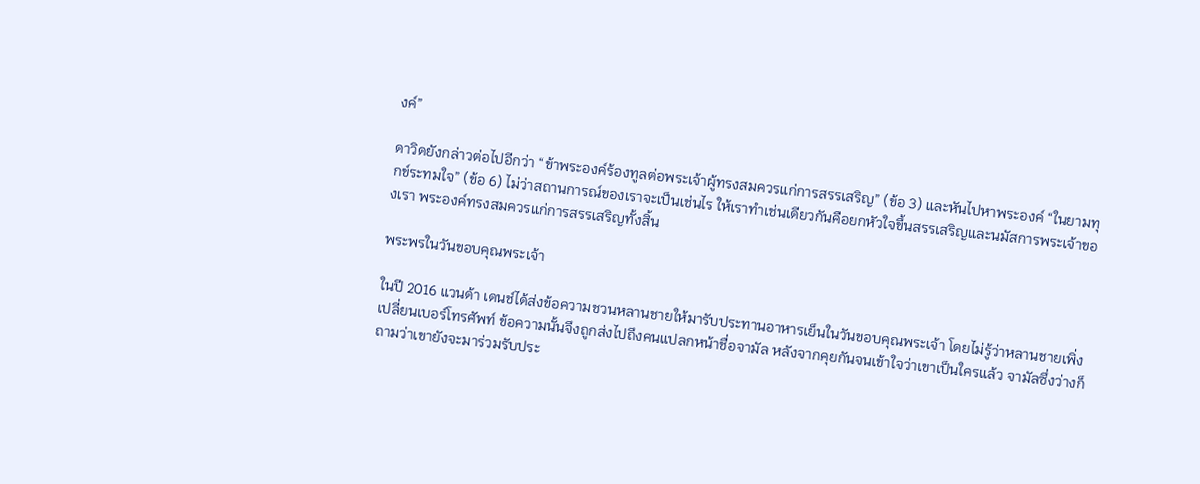งค์”

ดาวิดยังกล่าวต่อไปอีกว่า “ข้าพระองค์ร้องทูลต่อพระเจ้าผู้ทรงสมควรแก่การสรรเสริญ” (ข้อ 3) และหันไปหาพระองค์ “ในยามทุกข์ระทมใจ” (ข้อ 6) ไม่ว่าสถานการณ์ของเราจะเป็นเช่นไร ให้เราทำเช่นเดียวกันคือยกหัวใจขึ้นสรรเสริญและนมัสการพระเจ้าของเรา พระองค์ทรงสมควรแก่การสรรเสริญทั้งสิ้น

พระพรในวันขอบคุณพระเจ้า

ในปี 2016 แวนด้า เดนช์ได้ส่งข้อความชวนหลานชายให้มารับประทานอาหารเย็นในวันขอบคุณพระเจ้า โดยไม่รู้ว่าหลานชายเพิ่งเปลี่ยนเบอร์โทรศัพท์ ข้อความนั้นจึงถูกส่งไปถึงคนแปลกหน้าชื่อจามัล หลังจากคุยกันจนเข้าใจว่าเขาเป็นใครแล้ว จามัลซึ่งว่างก็ถามว่าเขายังจะมาร่วมรับประ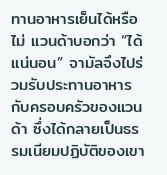ทานอาหารเย็นได้หรือไม่ แวนด้าบอกว่า “ได้แน่นอน” จามัลจึงไปร่วมรับประทานอาหารกับครอบครัวของแวนด้า ซึ่งได้กลายเป็นธรรมเนียมปฏิบัติของเขา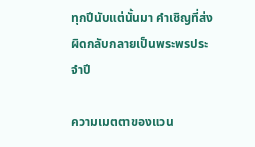ทุกปีนับแต่นั้นมา คำเชิญที่ส่งผิดกลับกลายเป็นพระพรประจำปี

ความเมตตาของแวน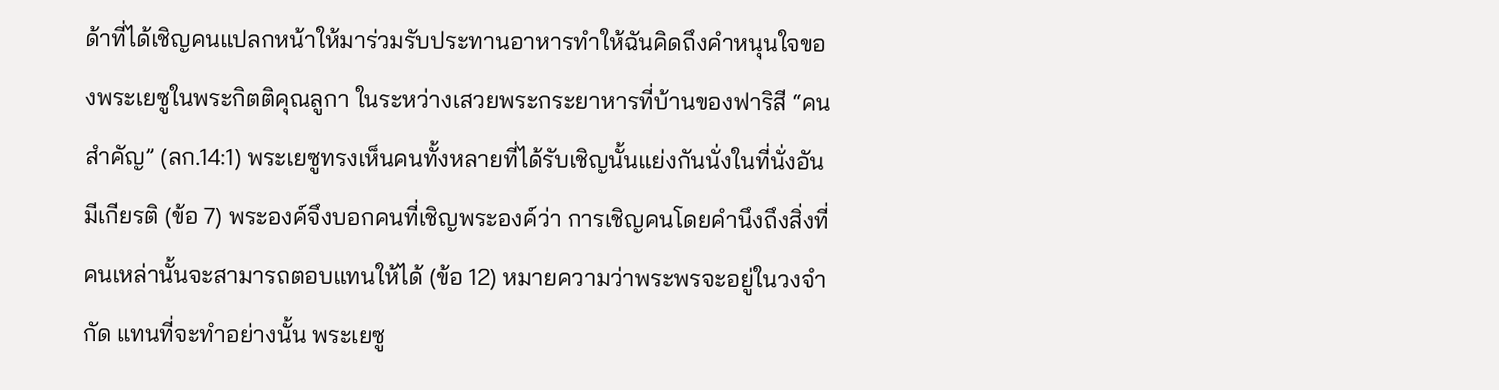ด้าที่ได้เชิญคนแปลกหน้าให้มาร่วมรับประทานอาหารทำให้ฉันคิดถึงคำหนุนใจของพระเยซูในพระกิตติคุณลูกา ในระหว่างเสวยพระกระยาหารที่บ้านของฟาริสี “คนสำคัญ” (ลก.14:1) พระเยซูทรงเห็นคนทั้งหลายที่ได้รับเชิญนั้นแย่งกันนั่งในที่นั่งอันมีเกียรติ (ข้อ 7) พระองค์จึงบอกคนที่เชิญพระองค์ว่า การเชิญคนโดยคำนึงถึงสิ่งที่คนเหล่านั้นจะสามารถตอบแทนให้ได้ (ข้อ 12) หมายความว่าพระพรจะอยู่ในวงจำกัด แทนที่จะทำอย่างนั้น พระเยซู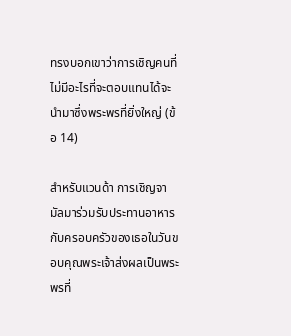ทรงบอกเขาว่าการเชิญคนที่ไม่มีอะไรที่จะตอบแทนได้จะนำมาซึ่งพระพรที่ยิ่งใหญ่ (ข้อ 14)

สำหรับแวนด้า การเชิญจามัลมาร่วมรับประทานอาหารกับครอบครัวของเธอในวันขอบคุณพระเจ้าส่งผลเป็นพระพรที่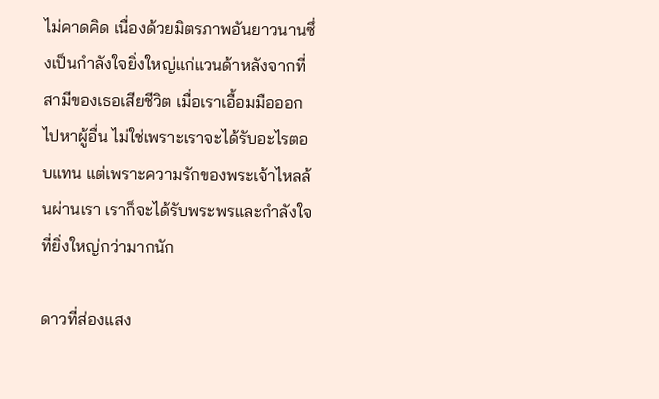ไม่คาดคิด เนื่องด้วยมิตรภาพอันยาวนานซึ่งเป็นกำลังใจยิ่งใหญ่แก่แวนด้าหลังจากที่สามีของเธอเสียชีวิต เมื่อเราเอื้อมมือออกไปหาผู้อื่น ไม่ใช่เพราะเราจะได้รับอะไรตอบแทน แต่เพราะความรักของพระเจ้าไหลล้นผ่านเรา เราก็จะได้รับพระพรและกำลังใจที่ยิ่งใหญ่กว่ามากนัก

ดาวที่ส่องแสง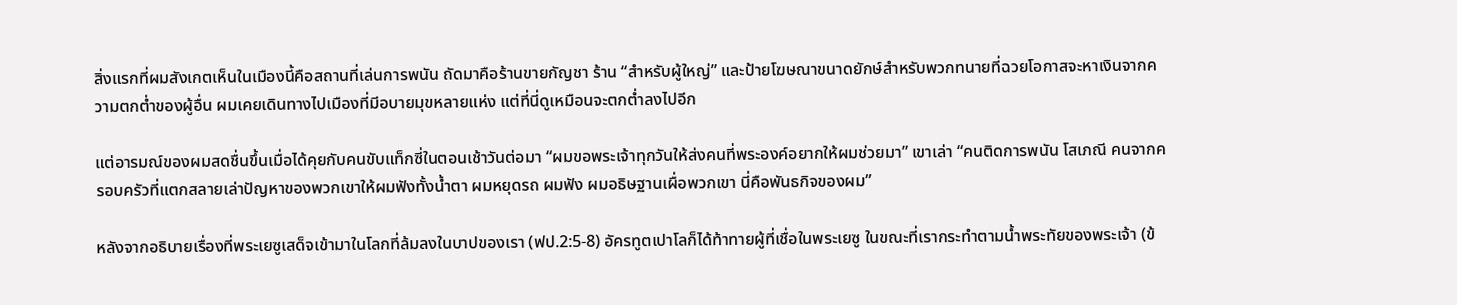สิ่งแรกที่ผมสังเกตเห็นในเมืองนี้คือสถานที่เล่นการพนัน ถัดมาคือร้านขายกัญชา ร้าน “สำหรับผู้ใหญ่” และป้ายโฆษณาขนาดยักษ์สำหรับพวกทนายที่ฉวยโอกาสจะหาเงินจากความตกต่ำของผู้อื่น ผมเคยเดินทางไปเมืองที่มีอบายมุขหลายแห่ง แต่ที่นี่ดูเหมือนจะตกต่ำลงไปอีก

แต่อารมณ์ของผมสดชื่นขึ้นเมื่อได้คุยกับคนขับแท็กซี่ในตอนเช้าวันต่อมา “ผมขอพระเจ้าทุกวันให้ส่งคนที่พระองค์อยากให้ผมช่วยมา” เขาเล่า “คนติดการพนัน โสเภณี คนจากครอบครัวที่แตกสลายเล่าปัญหาของพวกเขาให้ผมฟังทั้งน้ำตา ผมหยุดรถ ผมฟัง ผมอธิษฐานเผื่อพวกเขา นี่คือพันธกิจของผม”

หลังจากอธิบายเรื่องที่พระเยซูเสด็จเข้ามาในโลกที่ล้มลงในบาปของเรา (ฟป.2:5-8) อัครทูตเปาโลก็ได้ท้าทายผู้ที่เชื่อในพระเยซู ในขณะที่เรากระทำตามน้ำพระทัยของพระเจ้า (ข้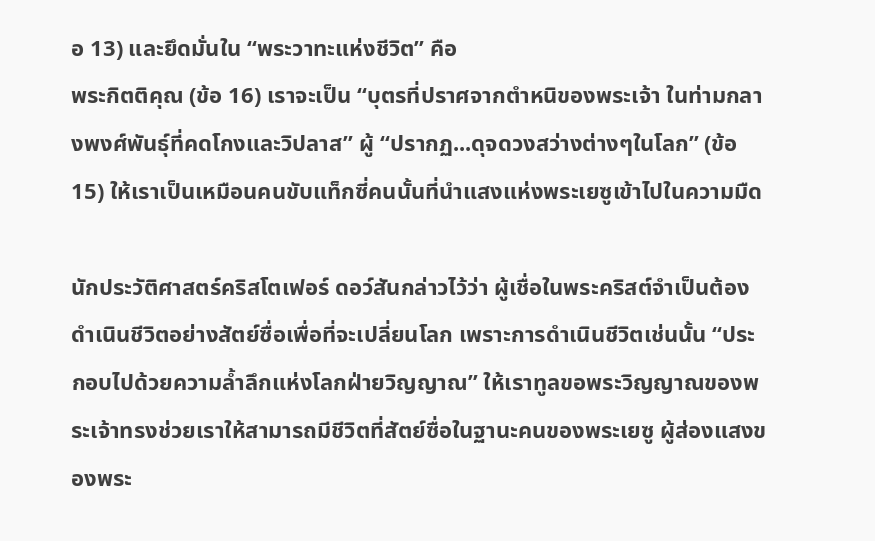อ 13) และยึดมั่นใน “พระวาทะแห่งชีวิต” คือ
พระกิตติคุณ (ข้อ 16) เราจะเป็น “บุตรที่ปราศจากตำหนิของพระเจ้า ในท่ามกลางพงศ์พันธุ์ที่คดโกงและวิปลาส” ผู้ “ปรากฏ...ดุจดวงสว่างต่างๆในโลก” (ข้อ 15) ให้เราเป็นเหมือนคนขับแท็กซี่คนนั้นที่นำแสงแห่งพระเยซูเข้าไปในความมืด

นักประวัติศาสตร์คริสโตเฟอร์ ดอว์สันกล่าวไว้ว่า ผู้เชื่อในพระคริสต์จำเป็นต้องดำเนินชีวิตอย่างสัตย์ซื่อเพื่อที่จะเปลี่ยนโลก เพราะการดำเนินชีวิตเช่นนั้น “ประกอบไปด้วยความล้ำลึกแห่งโลกฝ่ายวิญญาณ” ให้เราทูลขอพระวิญญาณของพระเจ้าทรงช่วยเราให้สามารถมีชีวิตที่สัตย์ซื่อในฐานะคนของพระเยซู ผู้ส่องแสงของพระ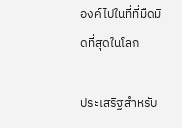องค์ไปในที่ที่มืดมิดที่สุดในโลก

ประเสริฐสำหรับ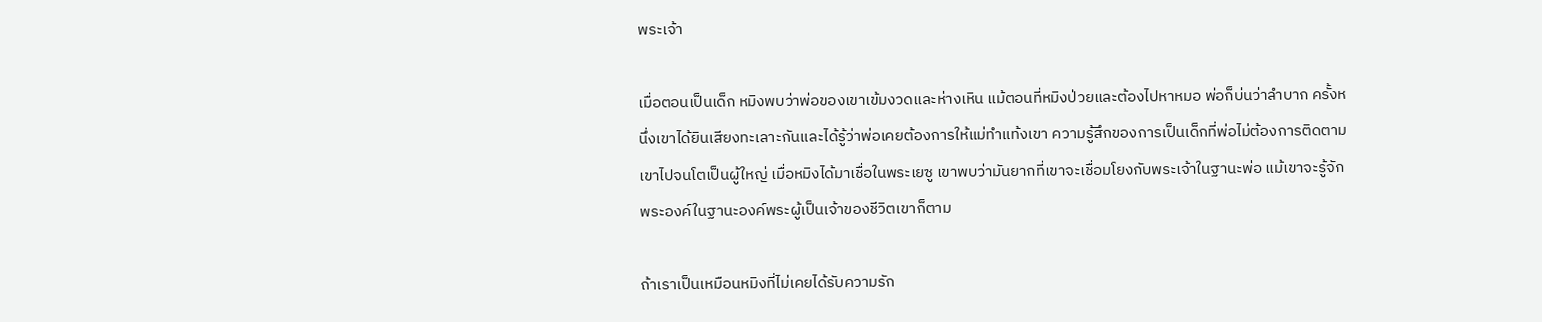พระเจ้า

เมื่อตอนเป็นเด็ก หมิงพบว่าพ่อของเขาเข้มงวดและห่างเหิน แม้ตอนที่หมิงป่วยและต้องไปหาหมอ พ่อก็บ่นว่าลำบาก ครั้งหนึ่งเขาได้ยินเสียงทะเลาะกันและได้รู้ว่าพ่อเคยต้องการให้แม่ทำแท้งเขา ความรู้สึกของการเป็นเด็กที่พ่อไม่ต้องการติดตามเขาไปจนโตเป็นผู้ใหญ่ เมื่อหมิงได้มาเชื่อในพระเยซู เขาพบว่ามันยากที่เขาจะเชื่อมโยงกับพระเจ้าในฐานะพ่อ แม้เขาจะรู้จักพระองค์ในฐานะองค์พระผู้เป็นเจ้าของชีวิตเขาก็ตาม

ถ้าเราเป็นเหมือนหมิงที่ไม่เคยได้รับความรัก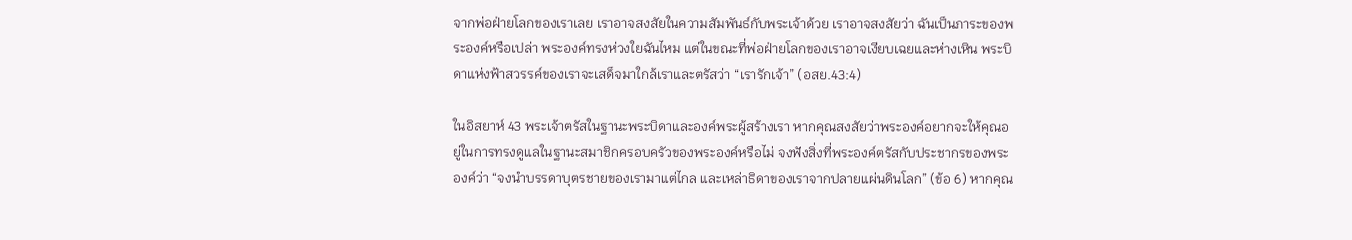จากพ่อฝ่ายโลกของเราเลย เราอาจสงสัยในความสัมพันธ์กับพระเจ้าด้วย เราอาจสงสัยว่า ฉันเป็นภาระของพระองค์หรือเปล่า พระองค์ทรงห่วงใยฉันไหม แต่ในขณะที่พ่อฝ่ายโลกของเราอาจเงียบเฉยและห่างเหิน พระบิดาแห่งฟ้าสวรรค์ของเราจะเสด็จมาใกล้เราและตรัสว่า “เรารักเจ้า” (อสย.43:4)

ในอิสยาห์ 43 พระเจ้าตรัสในฐานะพระบิดาและองค์พระผู้สร้างเรา หากคุณสงสัยว่าพระองค์อยากจะให้คุณอยู่ในการทรงดูแลในฐานะสมาชิกครอบครัวของพระองค์หรือไม่ จงฟังสิ่งที่พระองค์ตรัสกับประชากรของพระองค์ว่า “จงนำบรรดาบุตรชายของเรามาแต่ไกล และเหล่าธิดาของเราจากปลายแผ่นดินโลก” (ข้อ 6) หากคุณ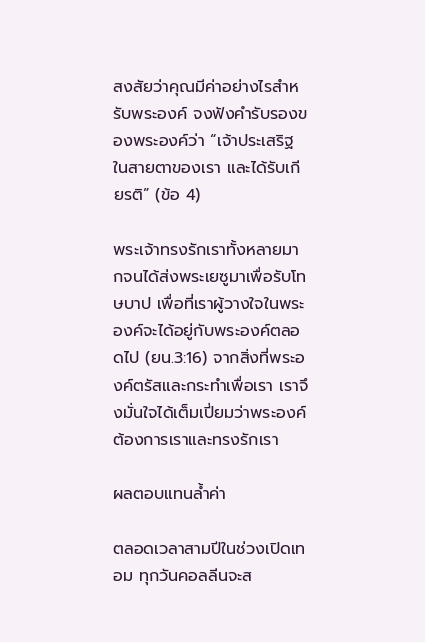สงสัยว่าคุณมีค่าอย่างไรสำหรับพระองค์ จงฟังคำรับรองของพระองค์ว่า “เจ้าประเสริฐในสายตาของเรา และได้รับเกียรติ” (ข้อ 4)

พระเจ้าทรงรักเราทั้งหลายมากจนได้ส่งพระเยซูมาเพื่อรับโทษบาป เพื่อที่เราผู้วางใจในพระองค์จะได้อยู่กับพระองค์ตลอดไป (ยน.3:16) จากสิ่งที่พระองค์ตรัสและกระทำเพื่อเรา เราจึงมั่นใจได้เต็มเปี่ยมว่าพระองค์ต้องการเราและทรงรักเรา

ผลตอบแทนล้ำค่า

ตลอดเวลาสามปีในช่วงเปิดเทอม ทุกวันคอลลีนจะส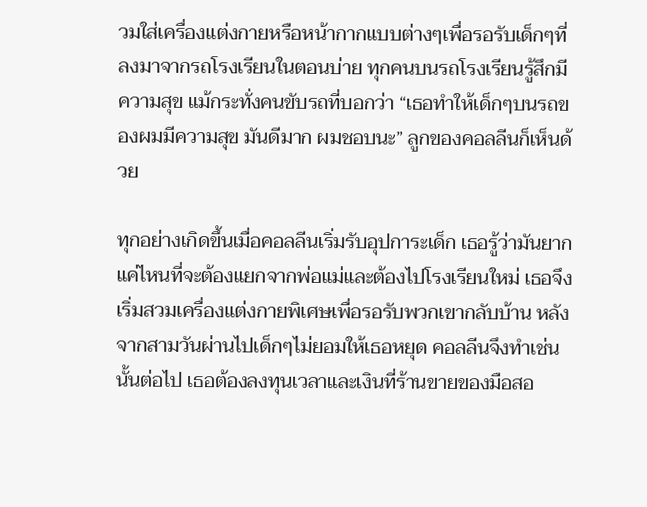วมใส่เครื่องแต่งกายหรือหน้ากากแบบต่างๆเพื่อรอรับเด็กๆที่ลงมาจากรถโรงเรียนในตอนบ่าย ทุกคนบนรถโรงเรียนรู้สึกมีความสุข แม้กระทั่งคนขับรถที่บอกว่า “เธอทำให้เด็กๆบนรถของผมมีความสุข มันดีมาก ผมชอบนะ” ลูกของคอลลีนก็เห็นด้วย

ทุกอย่างเกิดขึ้นเมื่อคอลลีนเริ่มรับอุปการะเด็ก เธอรู้ว่ามันยากแค่ไหนที่จะต้องแยกจากพ่อแม่และต้องไปโรงเรียนใหม่ เธอจึงเริ่มสวมเครื่องแต่งกายพิเศษเพื่อรอรับพวกเขากลับบ้าน หลังจากสามวันผ่านไปเด็กๆไม่ยอมให้เธอหยุด คอลลีนจึงทำเช่นนั้นต่อไป เธอต้องลงทุนเวลาและเงินที่ร้านขายของมือสอ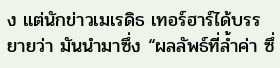ง แต่นักข่าวเมเรดิธ เทอร์ฮาร์ได้บรรยายว่า มันนำมาซึ่ง “ผลลัพธ์ที่ล้ำค่า ซึ่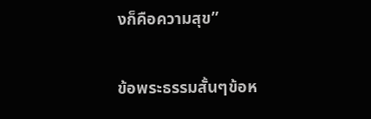งก็คือความสุข”

ข้อพระธรรมสั้นๆข้อห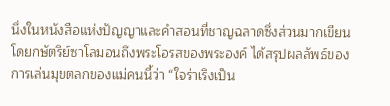นึ่งในหนังสือแห่งปัญญาและคำสอนที่ชาญฉลาดซึ่งส่วนมากเขียนโดยกษัตริย์ซาโลมอนถึงพระโอรสของพระองค์ ได้สรุปผลลัพธ์ของการเล่นมุขตลกของแม่คนนี้ว่า “ใจร่าเริงเป็น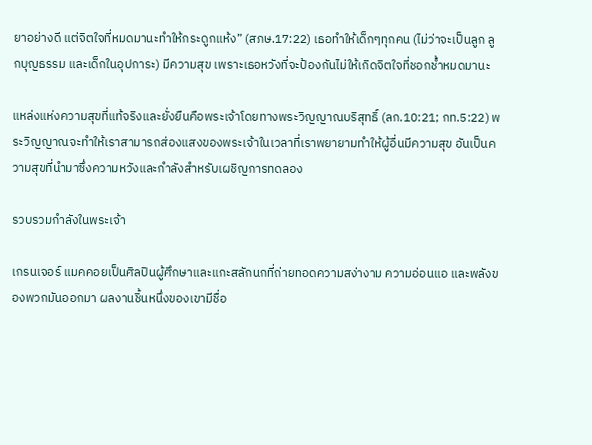ยาอย่างดี แต่จิตใจที่หมดมานะทำให้กระดูกแห้ง” (สภษ.17:22) เธอทำให้เด็กๆทุกคน (ไม่ว่าจะเป็นลูก ลูกบุญธรรม และเด็กในอุปการะ) มีความสุข เพราะเธอหวังที่จะป้องกันไม่ให้เกิดจิตใจที่ชอกช้ำหมดมานะ

แหล่งแห่งความสุขที่แท้จริงและยั่งยืนคือพระเจ้าโดยทางพระวิญญาณบริสุทธิ์ (ลก.10:21; กท.5:22) พระวิญญาณจะทำให้เราสามารถส่องแสงของพระเจ้าในเวลาที่เราพยายามทำให้ผู้อื่นมีความสุข อันเป็นความสุขที่นำมาซึ่งความหวังและกำลังสำหรับเผชิญการทดลอง

รวบรวมกำลังในพระเจ้า

เกรนเจอร์ แมคคอยเป็นศิลปินผู้ศึกษาและแกะสลักนกที่ถ่ายทอดความสง่างาม ความอ่อนแอ และพลังของพวกมันออกมา ผลงานชิ้นหนึ่งของเขามีชื่อ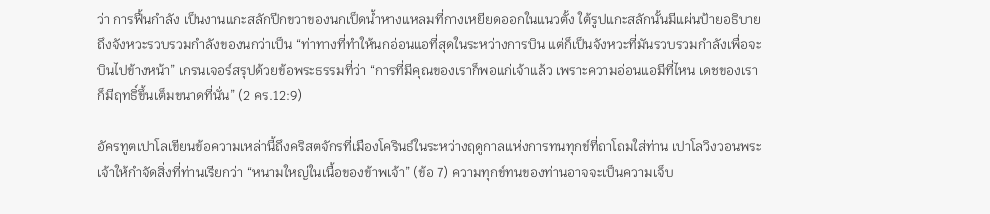ว่า การฟื้นกำลัง เป็นงานแกะสลักปีกขวาของนกเป็ดน้ำหางแหลมที่กางเหยียดออกในแนวตั้ง ใต้รูปแกะสลักนั้นมีแผ่นป้ายอธิบายถึงจังหวะรวบรวมกำลังของนกว่าเป็น “ท่าทางที่ทำให้นกอ่อนแอที่สุดในระหว่างการบิน แต่ก็เป็นจังหวะที่มันรวบรวมกำลังเพื่อจะบินไปข้างหน้า” เกรนเจอร์สรุปด้วยข้อพระธรรมที่ว่า “การที่มีคุณของเราก็พอแก่เจ้าแล้ว เพราะความอ่อนแอมีที่ไหน เดชของเราก็มีฤทธิ์ขึ้นเต็มขนาดที่นั่น” (2 คร.12:9)

อัครทูตเปาโลเขียนข้อความเหล่านี้ถึงคริสตจักรที่เมืองโครินธ์ในระหว่างฤดูกาลแห่งการทนทุกข์ที่ถาโถมใส่ท่าน เปาโลวิงวอนพระเจ้าให้กำจัดสิ่งที่ท่านเรียกว่า “หนามใหญ่ในเนื้อของข้าพเจ้า” (ข้อ 7) ความทุกข์ทนของท่านอาจจะเป็นความเจ็บ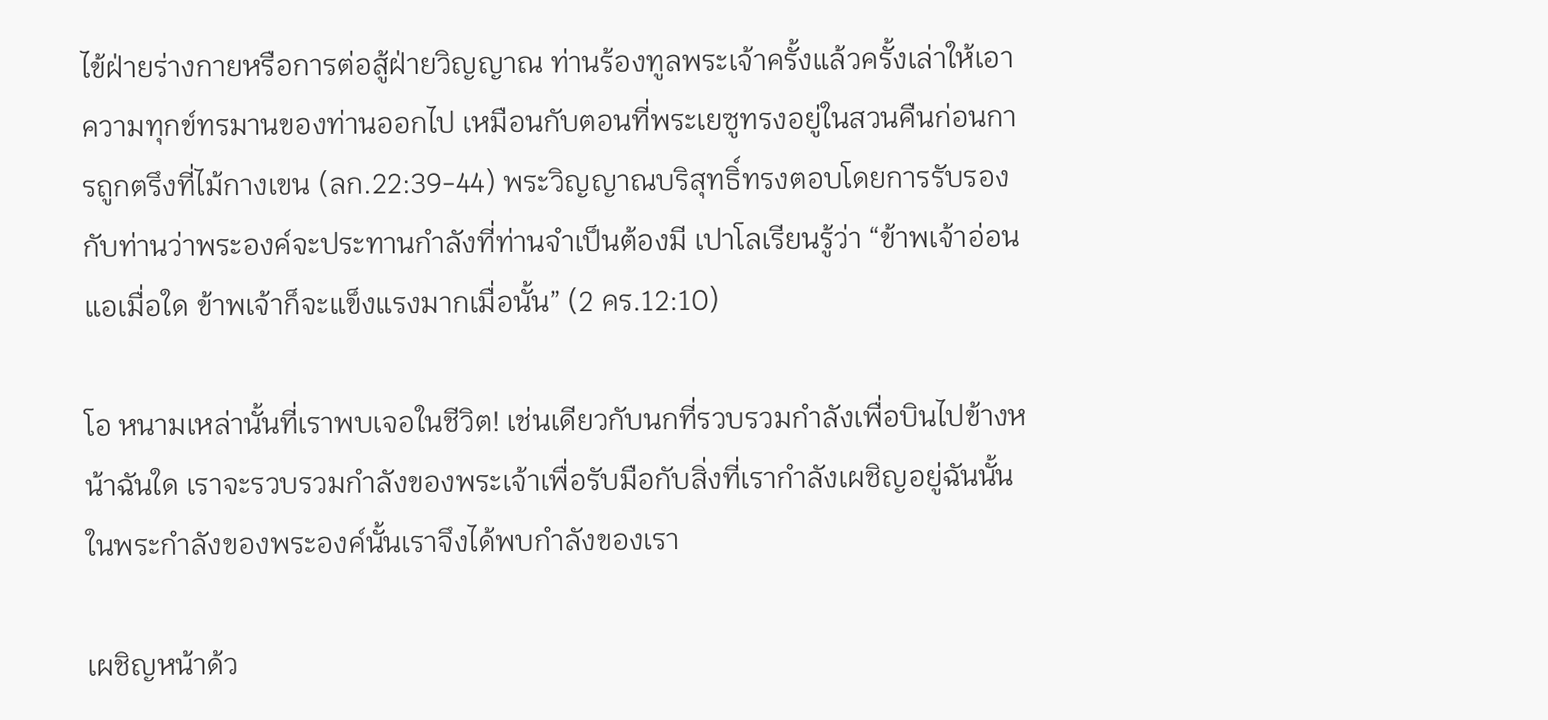ไข้ฝ่ายร่างกายหรือการต่อสู้ฝ่ายวิญญาณ ท่านร้องทูลพระเจ้าครั้งแล้วครั้งเล่าให้เอาความทุกข์ทรมานของท่านออกไป เหมือนกับตอนที่พระเยซูทรงอยู่ในสวนคืนก่อนการถูกตรึงที่ไม้กางเขน (ลก.22:39-44) พระวิญญาณบริสุทธิ์ทรงตอบโดยการรับรองกับท่านว่าพระองค์จะประทานกำลังที่ท่านจำเป็นต้องมี เปาโลเรียนรู้ว่า “ข้าพเจ้าอ่อนแอเมื่อใด ข้าพเจ้าก็จะแข็งแรงมากเมื่อนั้น” (2 คร.12:10)

โอ หนามเหล่านั้นที่เราพบเจอในชีวิต! เช่นเดียวกับนกที่รวบรวมกำลังเพื่อบินไปข้างหน้าฉันใด เราจะรวบรวมกำลังของพระเจ้าเพื่อรับมือกับสิ่งที่เรากำลังเผชิญอยู่ฉันนั้น ในพระกำลังของพระองค์นั้นเราจึงได้พบกำลังของเรา

เผชิญหน้าด้ว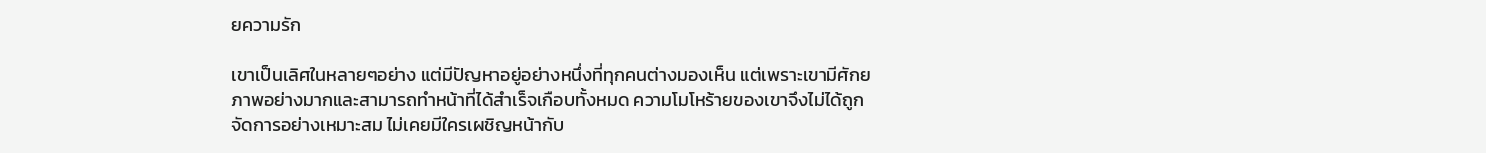ยความรัก

เขาเป็นเลิศในหลายๆอย่าง แต่มีปัญหาอยู่อย่างหนึ่งที่ทุกคนต่างมองเห็น แต่เพราะเขามีศักยภาพอย่างมากและสามารถทำหน้าที่ได้สำเร็จเกือบทั้งหมด ความโมโหร้ายของเขาจึงไม่ได้ถูกจัดการอย่างเหมาะสม ไม่เคยมีใครเผชิญหน้ากับ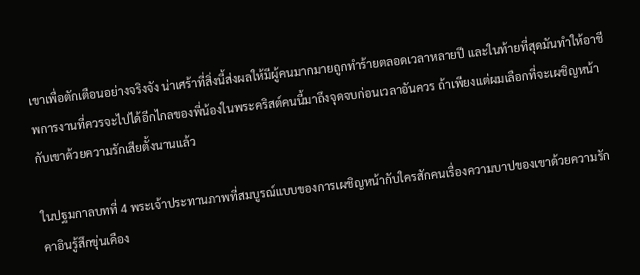เขาเพื่อตักเตือนอย่างจริงจัง น่าเศร้าที่สิ่งนี้ส่งผลให้มีผู้คนมากมายถูกทำร้ายตลอดเวลาหลายปี และในท้ายที่สุดมันทำให้อาชีพการงานที่ควรจะไปได้อีกไกลของพี่น้องในพระคริสต์คนนี้มาถึงจุดจบก่อนเวลาอันควร ถ้าเพียงแต่ผมเลือกที่จะเผชิญหน้ากับเขาด้วยความรักเสียตั้งนานแล้ว

ในปฐมกาลบทที่ 4 พระเจ้าประทานภาพที่สมบูรณ์แบบของการเผชิญหน้ากับใครสักคนเรื่องความบาปของเขาด้วยความรัก คาอินรู้สึกขุ่นเคือง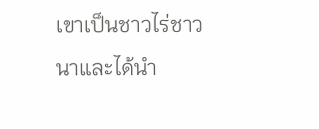เขาเป็นชาวไร่ชาวนาและได้นำ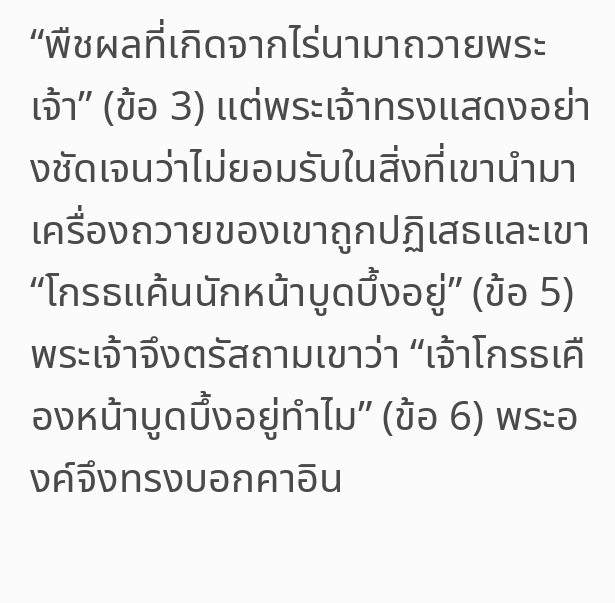“พืชผลที่เกิดจากไร่นามาถวายพระเจ้า” (ข้อ 3) แต่พระเจ้าทรงแสดงอย่างชัดเจนว่าไม่ยอมรับในสิ่งที่เขานำมา เครื่องถวายของเขาถูกปฏิเสธและเขา “โกรธแค้นนักหน้าบูดบึ้งอยู่” (ข้อ 5) พระเจ้าจึงตรัสถามเขาว่า “เจ้าโกรธเคืองหน้าบูดบึ้งอยู่ทำไม” (ข้อ 6) พระองค์จึงทรงบอกคาอิน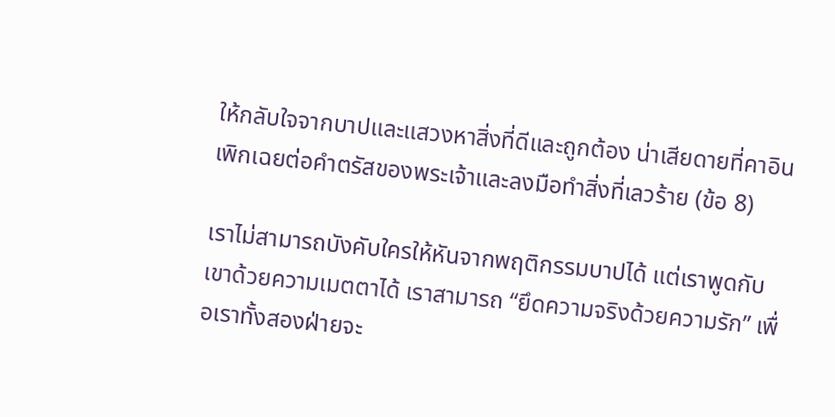ให้กลับใจจากบาปและแสวงหาสิ่งที่ดีและถูกต้อง น่าเสียดายที่คาอินเพิกเฉยต่อคำตรัสของพระเจ้าและลงมือทำสิ่งที่เลวร้าย (ข้อ 8)

เราไม่สามารถบังคับใครให้หันจากพฤติกรรมบาปได้ แต่เราพูดกับเขาด้วยความเมตตาได้ เราสามารถ “ยึดความจริงด้วยความรัก” เพื่อเราทั้งสองฝ่ายจะ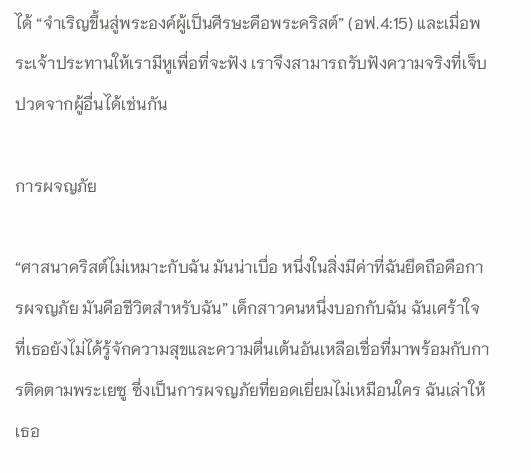ได้ “จำเริญขึ้นสู่พระองค์ผู้เป็นศีรษะคือพระคริสต์” (อฟ.4:15) และเมื่อพระเจ้าประทานให้เรามีหูเพื่อที่จะฟัง เราจึงสามารถรับฟังความจริงที่เจ็บปวดจากผู้อื่นได้เช่นกัน

การผจญภัย

“ศาสนาคริสต์ไม่เหมาะกับฉัน มันน่าเบื่อ หนึ่งในสิ่งมีค่าที่ฉันยึดถือคือการผจญภัย มันคือชีวิตสำหรับฉัน” เด็กสาวคนหนึ่งบอกกับฉัน ฉันเศร้าใจที่เธอยังไม่ได้รู้จักความสุขและความตื่นเต้นอันเหลือเชื่อที่มาพร้อมกับการติดตามพระเยซู ซึ่งเป็นการผจญภัยที่ยอดเยี่ยมไม่เหมือนใคร ฉันเล่าให้เธอ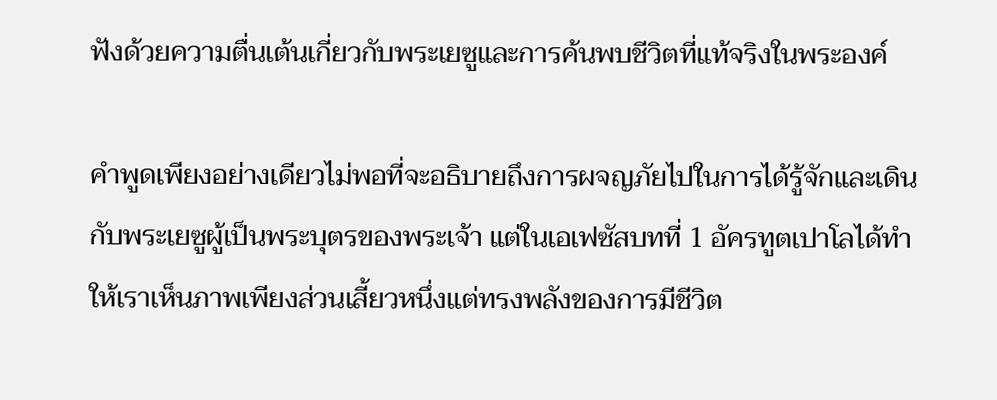ฟังด้วยความตื่นเต้นเกี่ยวกับพระเยซูและการค้นพบชีวิตที่แท้จริงในพระองค์

คำพูดเพียงอย่างเดียวไม่พอที่จะอธิบายถึงการผจญภัยไปในการได้รู้จักและเดินกับพระเยซูผู้เป็นพระบุตรของพระเจ้า แต่ในเอเฟซัสบทที่ 1 อัครทูตเปาโลได้ทำให้เราเห็นภาพเพียงส่วนเสี้ยวหนึ่งแต่ทรงพลังของการมีชีวิต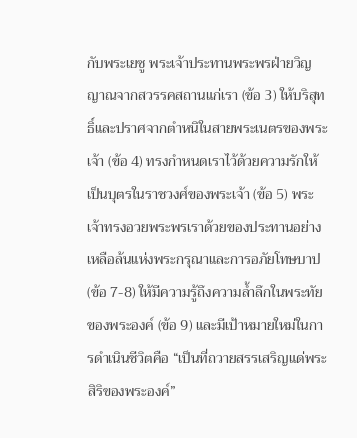กับพระเยซู พระเจ้าประทานพระพรฝ่ายวิญญาณจากสวรรคสถานแก่เรา (ข้อ 3) ให้บริสุทธิ์และปราศจากตำหนิในสายพระเนตรของพระเจ้า (ข้อ 4) ทรงกำหนดเราไว้ด้วยความรักให้เป็นบุตรในราชวงศ์ของพระเจ้า (ข้อ 5) พระเจ้าทรงอวยพระพรเราด้วยของประทานอย่างเหลือล้นแห่งพระกรุณาและการอภัยโทษบาป (ข้อ 7-8) ให้มีความรู้ถึงความล้ำลึกในพระทัยของพระองค์ (ข้อ 9) และมีเป้าหมายใหม่ในการดำเนินชีวิตคือ “เป็นที่ถวายสรรเสริญแด่พระสิริของพระองค์”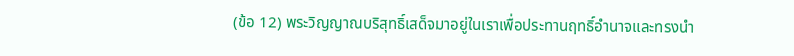(ข้อ 12) พระวิญญาณบริสุทธิ์เสด็จมาอยู่ในเราเพื่อประทานฤทธิ์อำนาจและทรงนำ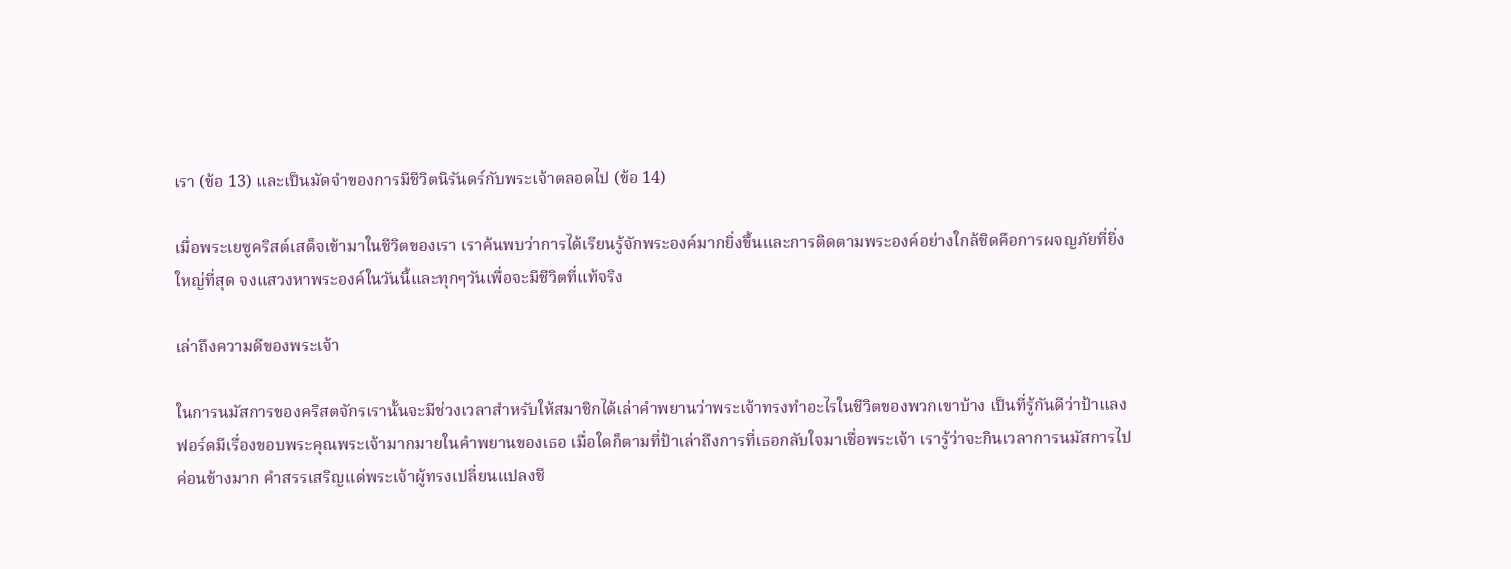เรา (ข้อ 13) และเป็นมัดจำของการมีชีวิตนิรันดร์กับพระเจ้าตลอดไป (ข้อ 14)

เมื่อพระเยซูคริสต์เสด็จเข้ามาในชีวิตของเรา เราค้นพบว่าการได้เรียนรู้จักพระองค์มากยิ่งขึ้นและการติดตามพระองค์อย่างใกล้ชิดคือการผจญภัยที่ยิ่งใหญ่ที่สุด จงแสวงหาพระองค์ในวันนี้และทุกๆวันเพื่อจะมีชีวิตที่แท้จริง

เล่าถึงความดีของพระเจ้า

ในการนมัสการของคริสตจักรเรานั้นจะมีช่วงเวลาสำหรับให้สมาชิกได้เล่าคำพยานว่าพระเจ้าทรงทำอะไรในชีวิตของพวกเขาบ้าง เป็นที่รู้กันดีว่าป้าแลงฟอร์ดมีเรื่องขอบพระคุณพระเจ้ามากมายในคำพยานของเธอ เมื่อใดก็ตามที่ป้าเล่าถึงการที่เธอกลับใจมาเชื่อพระเจ้า เรารู้ว่าจะกินเวลาการนมัสการไปค่อนข้างมาก คำสรรเสริญแด่พระเจ้าผู้ทรงเปลี่ยนแปลงชี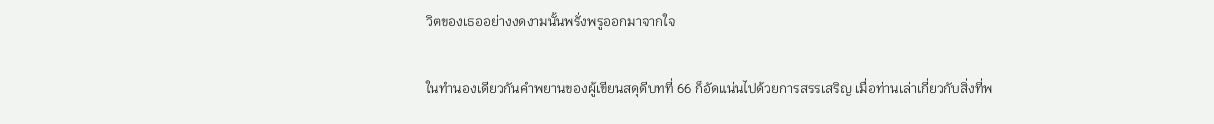วิตของเธออย่างงดงามนั้นพรั่งพรูออกมาจากใจ

ในทำนองเดียวกันคำพยานของผู้เขียนสดุดีบทที่ 66 ก็อัดแน่นไปด้วยการสรรเสริญ เมื่อท่านเล่าเกี่ยวกับสิ่งที่พ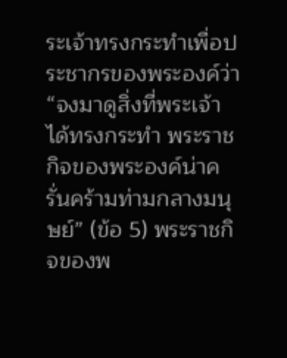ระเจ้าทรงกระทำเพื่อประชากรของพระองค์ว่า “จงมาดูสิ่งที่พระเจ้าได้ทรงกระทำ พระราชกิจของพระองค์น่าครั่นคร้ามท่ามกลางมนุษย์” (ข้อ 5) พระราชกิจของพ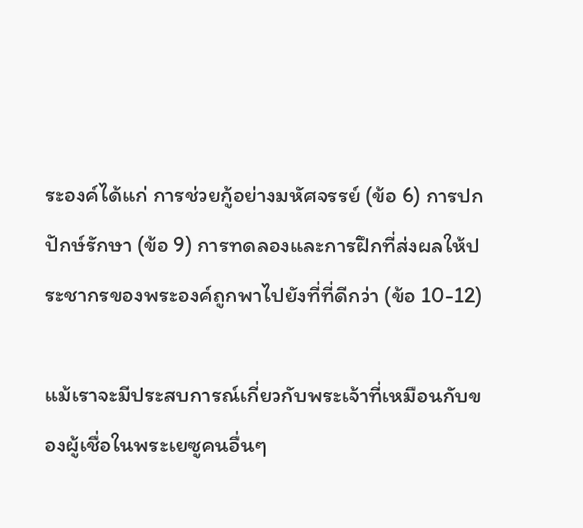ระองค์ได้แก่ การช่วยกู้อย่างมหัศจรรย์ (ข้อ 6) การปกปักษ์รักษา (ข้อ 9) การทดลองและการฝึกที่ส่งผลให้ประชากรของพระองค์ถูกพาไปยังที่ที่ดีกว่า (ข้อ 10-12)

แม้เราจะมีประสบการณ์เกี่ยวกับพระเจ้าที่เหมือนกับของผู้เชื่อในพระเยซูคนอื่นๆ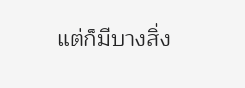แต่ก็มีบางสิ่ง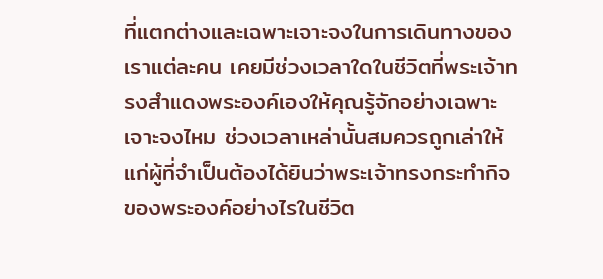ที่แตกต่างและเฉพาะเจาะจงในการเดินทางของเราแต่ละคน เคยมีช่วงเวลาใดในชีวิตที่พระเจ้าทรงสำแดงพระองค์เองให้คุณรู้จักอย่างเฉพาะเจาะจงไหม ช่วงเวลาเหล่านั้นสมควรถูกเล่าให้แก่ผู้ที่จำเป็นต้องได้ยินว่าพระเจ้าทรงกระทำกิจของพระองค์อย่างไรในชีวิต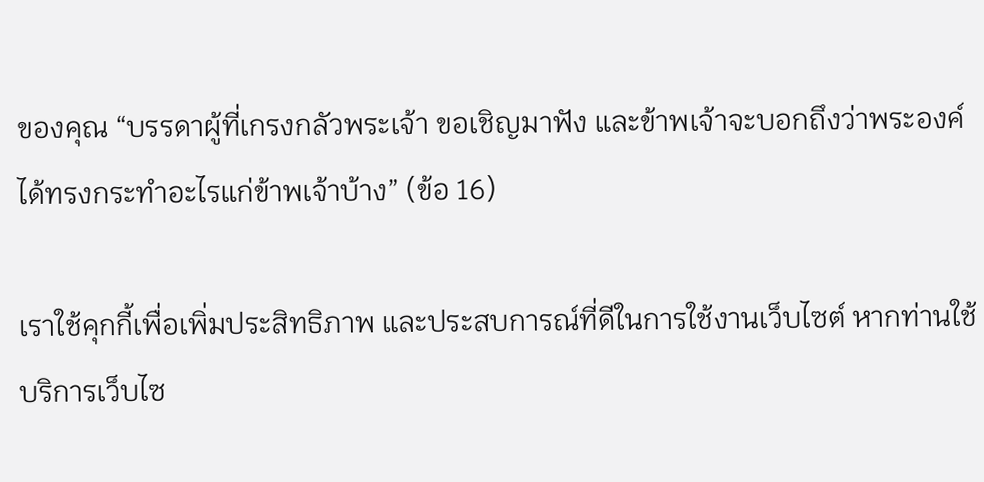ของคุณ “บรรดาผู้ที่เกรงกลัวพระเจ้า ขอเชิญมาฟัง และข้าพเจ้าจะบอกถึงว่าพระองค์ได้ทรงกระทำอะไรแก่ข้าพเจ้าบ้าง” (ข้อ 16)

เราใช้คุกกี้เพื่อเพิ่มประสิทธิภาพ และประสบการณ์ที่ดีในการใช้งานเว็บไซต์ หากท่านใช้บริการเว็บไซ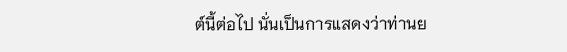ต์นี้ต่อไป นั่นเป็นการแสดงว่าท่านย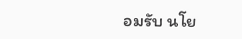อมรับ นโย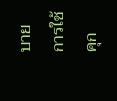บายการใช้คุก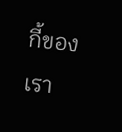กี้ของเรา